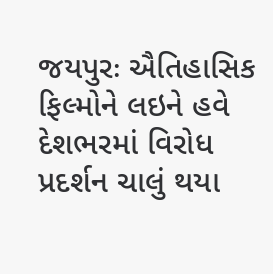જયપુરઃ ઐતિહાસિક ફિલ્મોને લઇને હવે દેશભરમાં વિરોધ પ્રદર્શન ચાલું થયા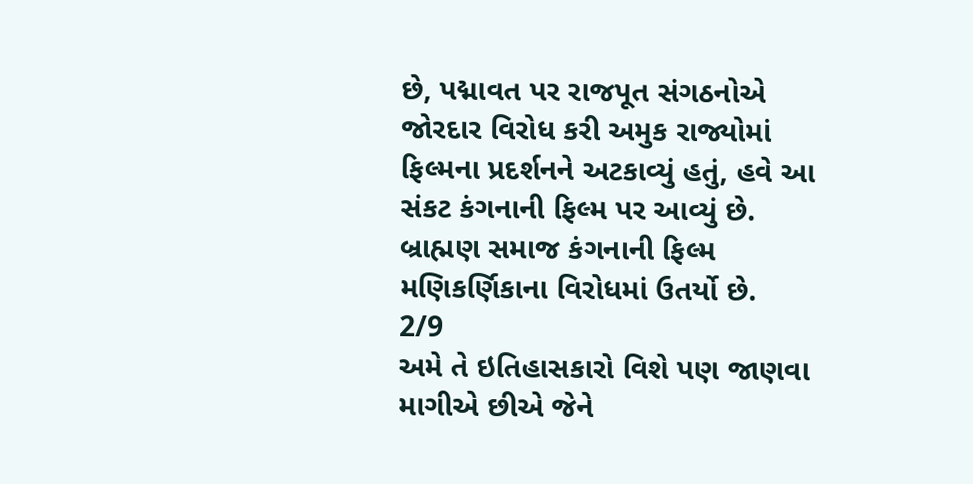છે, પદ્માવત પર રાજપૂત સંગઠનોએ જોરદાર વિરોધ કરી અમુક રાજ્યોમાં ફિલ્મના પ્રદર્શનને અટકાવ્યું હતું, હવે આ સંકટ કંગનાની ફિલ્મ પર આવ્યું છે. બ્રાહ્મણ સમાજ કંગનાની ફિલ્મ મણિકર્ણિકાના વિરોધમાં ઉતર્યો છે.
2/9
અમે તે ઇતિહાસકારો વિશે પણ જાણવા માગીએ છીએ જેને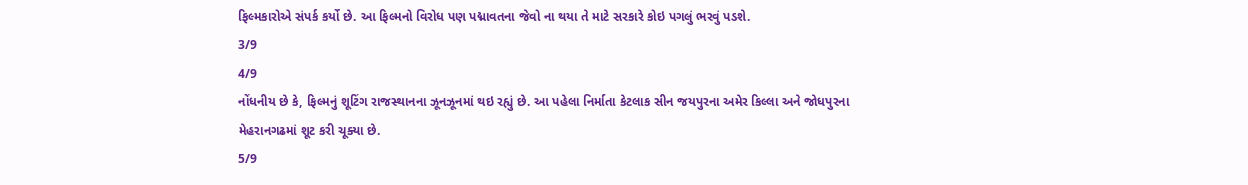ફિલ્મકારોએ સંપર્ક કર્યો છે. આ ફિલ્મનો વિરોધ પણ પદ્માવતના જેવો ના થયા તે માટે સરકારે કોઇ પગલું ભરવું પડશે.
3/9
4/9
નોંધનીય છે કે, ફિલ્મનું શૂટિંગ રાજસ્થાનના ઝૂનઝૂનમાં થઇ રહ્યું છે. આ પહેલા નિર્માતા કેટલાક સીન જયપુરના અમેર કિલ્લા અને જોધપુરના મેહરાનગઢમાં શૂટ કરી ચૂક્યા છે.
5/9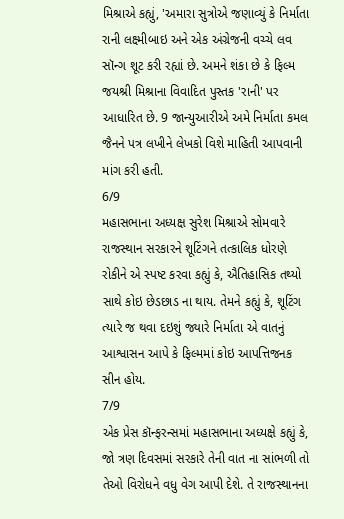મિશ્રાએ કહ્યું, 'અમારા સુત્રોએ જણાવ્યું કે નિર્માતા રાની લક્ષ્મીબાઇ અને એક અંગ્રેજની વચ્ચે લવ સૉન્ગ શૂટ કરી રહ્યાં છે. અમને શંકા છે કે ફિલ્મ જયશ્રી મિશ્રાના વિવાદિત પુસ્તક 'રાની' પર આધારિત છે. 9 જાન્યુઆરીએ અમે નિર્માતા કમલ જૈનને પત્ર લખીને લેખકો વિશે માહિતી આપવાની માંગ કરી હતી.
6/9
મહાસભાના અધ્યક્ષ સુરેશ મિશ્રાએ સોમવારે રાજસ્થાન સરકારને શૂટિંગને તત્કાલિક ધોરણે રોકીને એ સ્પષ્ટ કરવા કહ્યું કે, ઐતિહાસિક તથ્યો સાથે કોઇ છેડછાડ ના થાય. તેમને કહ્યું કે, શૂટિંગ ત્યારે જ થવા દઇશું જ્યારે નિર્માતા એ વાતનું આશ્વાસન આપે કે ફિલ્મમાં કોઇ આપત્તિજનક સીન હોય.
7/9
એક પ્રેસ કૉન્ફરન્સમાં મહાસભાના અધ્યક્ષે કહ્યું કે, જો ત્રણ દિવસમાં સરકારે તેની વાત ના સાંભળી તો તેઓ વિરોધને વધુ વેગ આપી દેશે. તે રાજસ્થાનના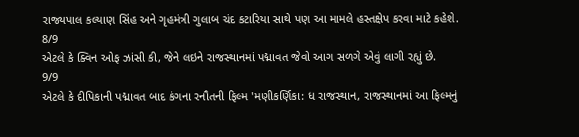રાજ્યપાલ કલ્યાણ સિંહ અને ગૃહમંત્રી ગુલાબ ચંદ કટારિયા સાથે પણ આ મામલે હસ્તક્ષેપ કરવા માટે કહેશે.
8/9
એટલે કે ક્વિન ઓફ ઝાંસી કી, જેને લઇને રાજસ્થાનમાં પદ્માવત જેવો આગ સળગે એવું લાગી રહ્યું છે.
9/9
એટલે કે દીપિકાની પદ્માવત બાદ કંગના રનૌતની ફિલ્મ 'મણીકર્ણિકા: ધ રાજસ્થાન, રાજસ્થાનમાં આ ફિલ્મનું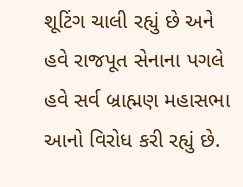શૂટિંગ ચાલી રહ્યું છે અને હવે રાજપૂત સેનાના પગલે હવે સર્વ બ્રાહ્મણ મહાસભા આનો વિરોધ કરી રહ્યું છે.